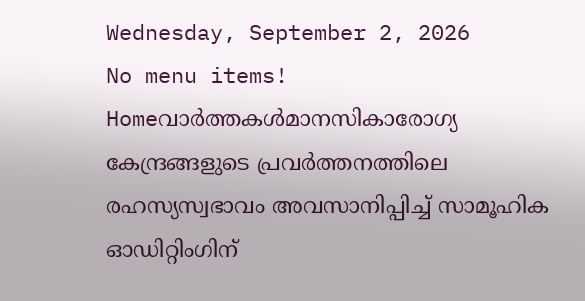Wednesday, September 2, 2026
No menu items!
Homeവാർത്തകൾമാനസികാരോഗ്യ കേന്ദ്രങ്ങളുടെ പ്രവർത്തനത്തിലെ രഹസ്യസ്വഭാവം അവസാനിപ്പിച്ച് സാമൂഹിക ഓഡിറ്റിംഗിന്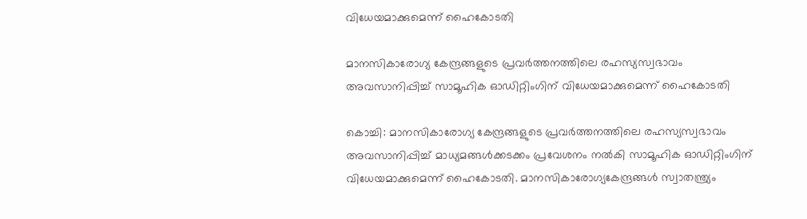വിധേയമാക്കുമെന്ന് ഹൈകോടതി

മാനസികാരോഗ്യ കേന്ദ്രങ്ങളുടെ പ്രവർത്തനത്തിലെ രഹസ്യസ്വഭാവം അവസാനിപ്പിച്ച് സാമൂഹിക ഓഡിറ്റിംഗിന് വിധേയമാക്കുമെന്ന് ഹൈകോടതി

കൊച്ചി: മാനസികാരോഗ്യ കേന്ദ്രങ്ങളുടെ പ്രവർത്തനത്തിലെ രഹസ്യസ്വഭാവം അവസാനിപ്പിച്ച് മാധ്യമങ്ങൾക്കടക്കം പ്രവേശനം നൽകി സാമൂഹിക ഓഡിറ്റിംഗിന് വിധേയമാക്കുമെന്ന് ഹൈകോടതി. മാനസികാരോഗ്യകേന്ദ്രങ്ങൾ സ്വാതന്ത്ര്യം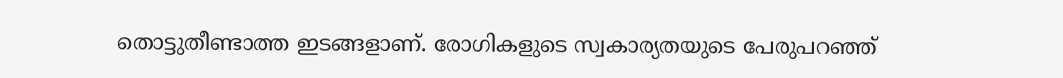തൊട്ടുതീണ്ടാത്ത ഇടങ്ങളാണ്. രോഗികളുടെ സ്വകാര്യതയുടെ പേരുപറഞ്ഞ്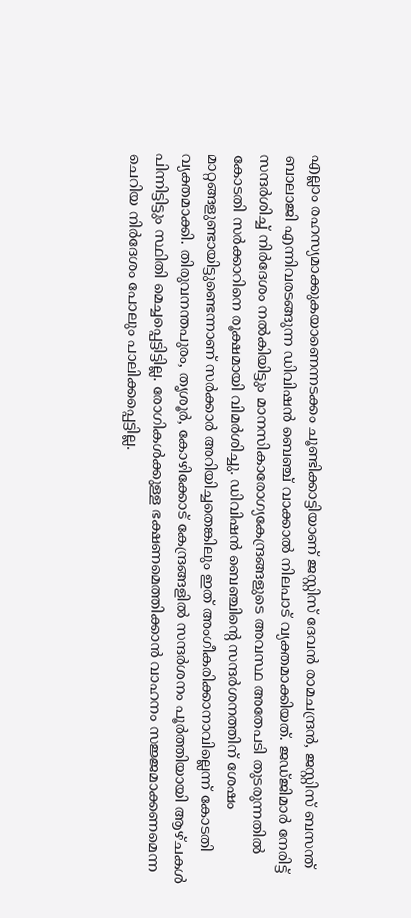എല്ലാം രഹസ്യമാക്കുകയാണെന്നടക്കം ചൂണ്ടിക്കാട്ടിയാണ് ജസ്റ്റിസ് ദേവൻ രാമചന്ദ്രൻ, ജസ്റ്റിസ് ബസന്ത് ബാലാജി എന്നിവരടങ്ങുന്ന ഡിവിഷൻ ബെഞ്ച് വാക്കാൽ നിലപാട് വ്യക്തമാക്കിയത്. ജഡ്ജിമാർ നേരിട്ട് സന്ദർശിച്ച് നിർദേശം നൽകിയിട്ടും മാനസികാരോഗ്യകേന്ദ്രങ്ങളുടെ അവസ്ഥ അതേപടി തുടരുന്നതിൽ കോടതി സർക്കാറിനെ രൂക്ഷമായി വിമർശിച്ചു. ഡിവിഷൻ ബെഞ്ചിന്‍റെ സന്ദർശനത്തിന് ശേഷം മാറ്റങ്ങളുണ്ടായിട്ടുണ്ടെന്നാണ് സർക്കാർ അറിയിച്ചതെങ്കിലും ഇത് അംഗീകരിക്കാനാവില്ലെന്ന് കോടതി വ്യക്തമാക്കി. തിരുവനന്തപുരം, തൃശൂർ, കോഴിക്കോട് കേന്ദ്രങ്ങളിൽ സന്ദർശനം പൂർത്തിയായി ആഴ്ചകൾ പിന്നിട്ടിട്ടും സ്ഥിതി മെച്ചപ്പെട്ടിട്ടില്ല. രോഗികൾക്കുള്ള ഭക്ഷണമെത്തിക്കാൻ വാഹനം സജ്ജമാക്കണമെന്ന ചെറിയ നിർദേശം പോലും പാലിക്കപ്പെട്ടില്ല.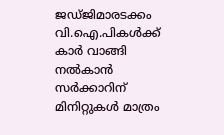ജഡ്ജിമാരടക്കം വി.ഐ.പികൾക്ക് കാർ വാങ്ങി നൽകാൻ സർക്കാറിന് മിനിറ്റുകൾ മാത്രം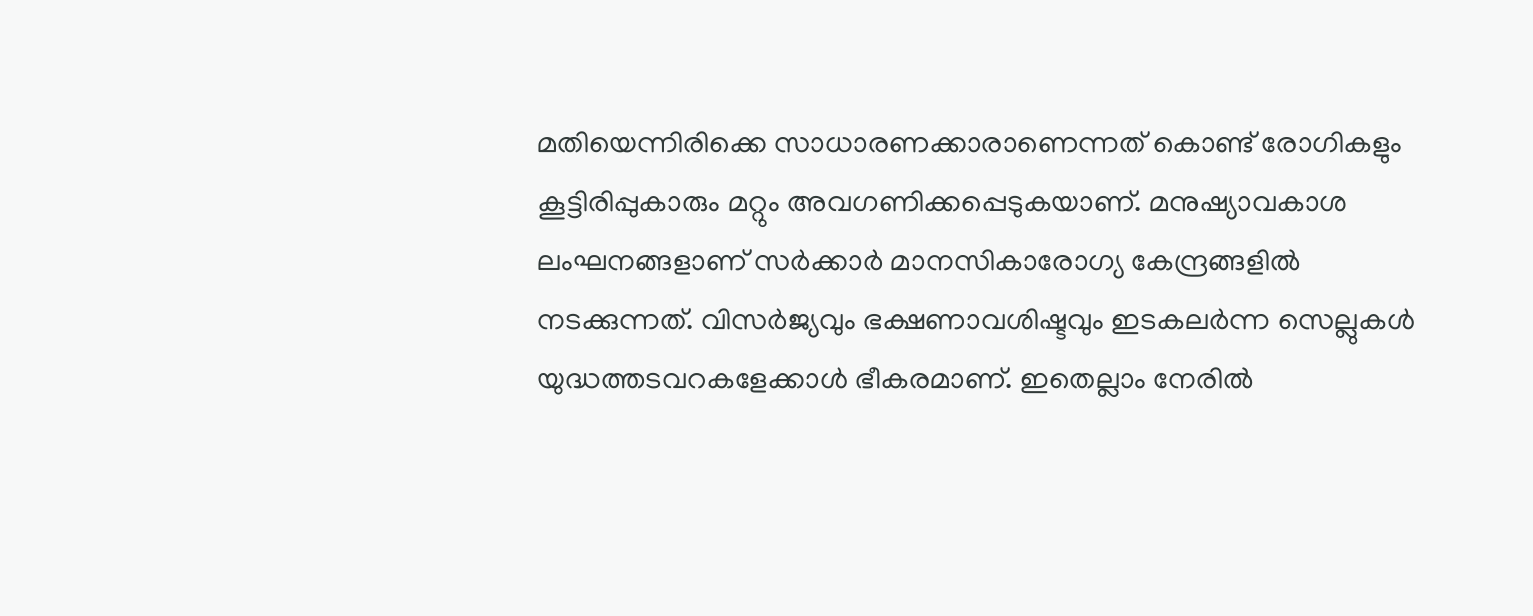മതിയെന്നിരിക്കെ സാധാരണക്കാരാണെന്നത് കൊണ്ട് രോഗികളും കൂട്ടിരിപ്പുകാരും മറ്റും അവഗണിക്കപ്പെടുകയാണ്. മനുഷ്യാവകാശ ലംഘനങ്ങളാണ് സർക്കാർ മാനസികാരോഗ്യ കേന്ദ്രങ്ങളിൽ നടക്കുന്നത്. വിസർജ്യവും ഭക്ഷണാവശിഷ്ടവും ഇടകലർന്ന സെല്ലുകൾ യുദ്ധത്തടവറകളേക്കാൾ ഭീകരമാണ്. ഇതെല്ലാം നേരിൽ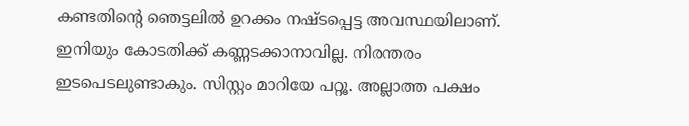കണ്ടതിന്‍റെ ഞെട്ടലിൽ ഉറക്കം നഷ്ടപ്പെട്ട അവസ്ഥയിലാണ്. ഇനിയും കോടതിക്ക് കണ്ണടക്കാനാവില്ല. നിരന്തരം ഇടപെടലുണ്ടാകും. സിസ്റ്റം മാറിയേ പറ്റൂ. അല്ലാത്ത പക്ഷം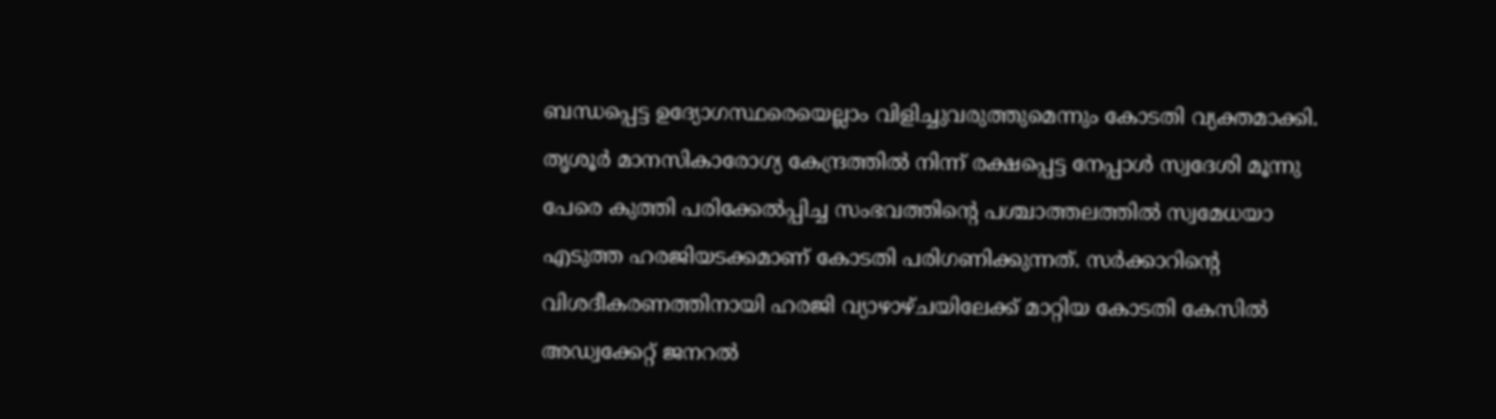ബന്ധപ്പെട്ട ഉദ്യോഗസ്ഥരെയെല്ലാം വിളിച്ചുവരുത്തുമെന്നും കോടതി വ്യക്തമാക്കി. തൃശൂർ മാനസികാരോഗ്യ കേന്ദ്രത്തിൽ നിന്ന് രക്ഷപ്പെട്ട നേപ്പാൾ സ്വദേശി മൂന്നു പേരെ കുത്തി പരിക്കേൽപ്പിച്ച സംഭവത്തിന്‍റെ പശ്ചാത്തലത്തിൽ സ്വമേധയാ എടുത്ത ഹരജിയടക്കമാണ് കോടതി പരിഗണിക്കുന്നത്. സർക്കാറിന്‍റെ വിശദീകരണത്തിനായി ഹരജി വ്യാഴാഴ്ചയിലേക്ക് മാറ്റിയ കോടതി കേസിൽ അഡ്വക്കേറ്റ് ജനറൽ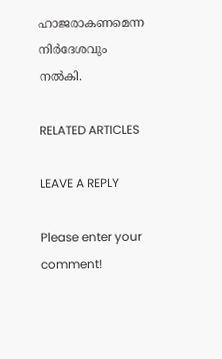ഹാജരാകണമെന്ന നിർദേശവും നൽകി.

RELATED ARTICLES

LEAVE A REPLY

Please enter your comment!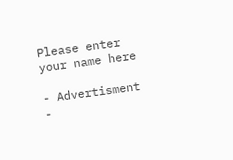Please enter your name here

- Advertisment -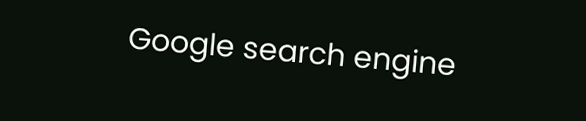Google search engine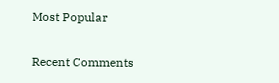Most Popular

Recent Comments